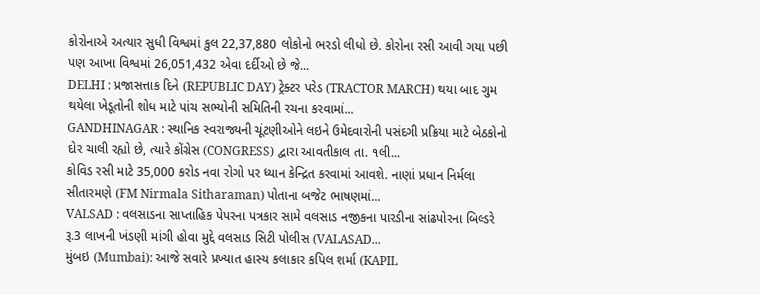કોરોનાએ અત્યાર સુધી વિશ્વમાં કુલ 22,37,880 લોકોનો ભરડો લીધો છે. કોરોના રસી આવી ગયા પછી પણ આખા વિશ્વમાં 26,051,432 એવા દર્દીઓ છે જે...
DELHI : પ્રજાસત્તાક દિને (REPUBLIC DAY) ટ્રેક્ટર પરેડ (TRACTOR MARCH) થયા બાદ ગુમ થયેલા ખેડૂતોની શોધ માટે પાંચ સભ્યોની સમિતિની રચના કરવામાં...
GANDHINAGAR : સ્થાનિક સ્વરાજ્યની ચૂંટણીઓને લઇને ઉમેદવારોની પસંદગી પ્રક્રિયા માટે બેઠકોનો દોર ચાલી રહ્યો છે, ત્યારે કોંગ્રેસ (CONGRESS) દ્વારા આવતીકાલ તા. ૧લી...
કોવિડ રસી માટે 35,000 કરોડ નવા રોગો પર ધ્યાન કેન્દ્રિત કરવામાં આવશે. નાણાં પ્રધાન નિર્મલા સીતારમણે (FM Nirmala Sitharaman) પોતાના બજેટ ભાષણમાં...
VALSAD : વલસાડના સાપ્તાહિક પેપરના પત્રકાર સામે વલસાડ નજીકના પારડીના સાંઢપોરના બિલ્ડરે રૂ.3 લાખની ખંડણી માંગી હોવા મુદ્દે વલસાડ સિટી પોલીસ (VALASAD...
મુંબઇ (Mumbai): આજે સવારે પ્રખ્યાત હાસ્ય કલાકાર કપિલ શર્મા (KAPIL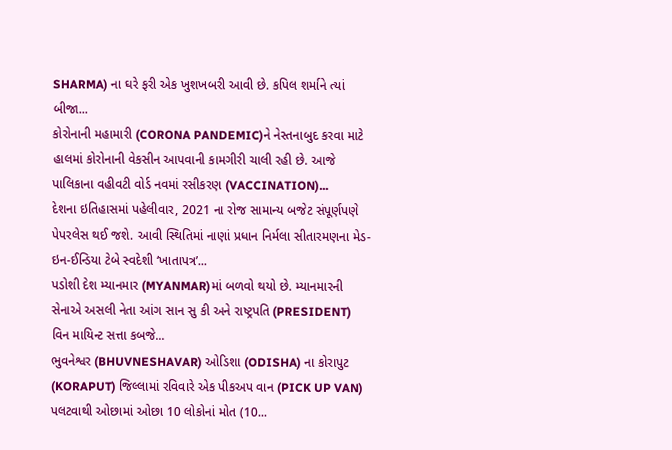SHARMA) ના ઘરે ફરી એક ખુશખબરી આવી છે. કપિલ શર્માને ત્યાં બીજા...
કોરોનાની મહામારી (CORONA PANDEMIC)ને નેસ્તનાબુદ કરવા માટે હાલમાં કોરોનાની વેકસીન આપવાની કામગીરી ચાલી રહી છે. આજે પાલિકાના વહીવટી વોર્ડ નવમાં રસીકરણ (VACCINATION)...
દેશના ઇતિહાસમાં પહેલીવાર, 2021 ના રોજ સામાન્ય બજેટ સંપૂર્ણપણે પેપરલેસ થઈ જશે. આવી સ્થિતિમાં નાણાં પ્રધાન નિર્મલા સીતારમણના મેડ-ઇન-ઈન્ડિયા ટેબે સ્વદેશી ‘ખાતાપત્ર’...
પડોશી દેશ મ્યાનમાર (MYANMAR)માં બળવો થયો છે. મ્યાનમારની સેનાએ અસલી નેતા આંગ સાન સુ કી અને રાષ્ટ્રપતિ (PRESIDENT) વિન માયિન્ટ સત્તા કબજે...
ભુવનેશ્વર (BHUVNESHAVAR) ઓડિશા (ODISHA) ના કોરાપુટ (KORAPUT) જિલ્લામાં રવિવારે એક પીકઅપ વાન (PICK UP VAN) પલટવાથી ઓછામાં ઓછા 10 લોકોનાં મોત (10...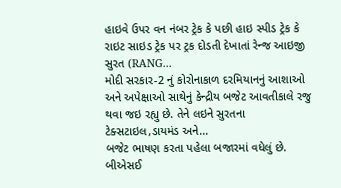હાઇવે ઉપર વન નંબર ટ્રેક કે પછી હાઇ સ્પીડ ટ્રેક કે રાઇટ સાઇડ ટ્રેક પર ટ્રક દોડતી દેખાતાં રેન્જ આઇજી સુરત (RANG...
મોદી સરકાર-2 નું કોરોનાકાળ દરમિયાનનું આશાઓ અને અપેક્ષાઓ સાથેનું કેન્દ્રીય બજેટ આવતીકાલે રજુ થવા જઇ રહ્યુ છે. તેને લઇને સુરતના ટેક્સટાઇલ,ડાયમંડ અને...
બજેટ ભાષણ કરતા પહેલા બજારમાં વધેલું છે. બીએસઈ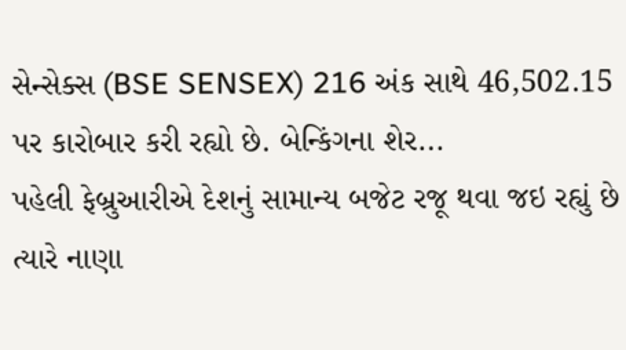સેન્સેક્સ (BSE SENSEX) 216 અંક સાથે 46,502.15 પર કારોબાર કરી રહ્યો છે. બેન્કિંગના શેર...
પહેલી ફેબ્રુઆરીએ દેશનું સામાન્ય બજેટ રજૂ થવા જઇ રહ્યું છે ત્યારે નાણા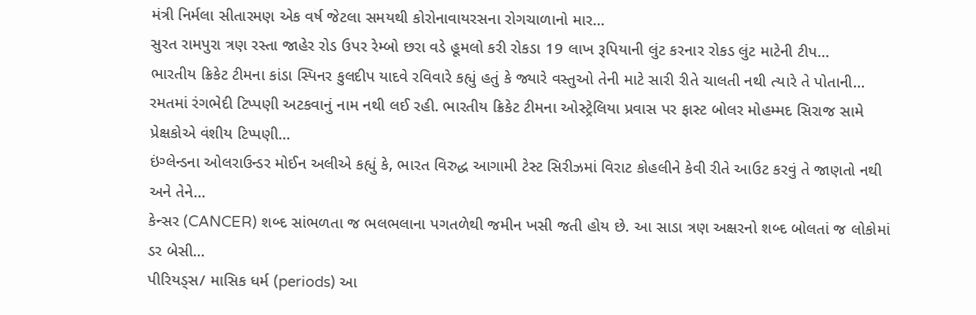મંત્રી નિર્મલા સીતારમણ એક વર્ષ જેટલા સમયથી કોરોનાવાયરસના રોગચાળાનો માર...
સુરત રામપુરા ત્રણ રસ્તા જાહેર રોડ ઉપર રેમ્બો છરા વડે હૂમલો કરી રોકડા 19 લાખ રૂપિયાની લુંટ કરનાર રોકડ લુંટ માટેની ટીપ...
ભારતીય ક્રિકેટ ટીમના કાંડા સ્પિનર કુલદીપ યાદવે રવિવારે કહ્યું હતું કે જ્યારે વસ્તુઓ તેની માટે સારી રીતે ચાલતી નથી ત્યારે તે પોતાની...
રમતમાં રંગભેદી ટિપ્પણી અટકવાનું નામ નથી લઈ રહી. ભારતીય ક્રિકેટ ટીમના ઓસ્ટ્રેલિયા પ્રવાસ પર ફાસ્ટ બોલર મોહમ્મદ સિરાજ સામે પ્રેક્ષકોએ વંશીય ટિપ્પણી...
ઇંગ્લેન્ડના ઓલરાઉન્ડર મોઈન અલીએ કહ્યું કે, ભારત વિરુદ્ધ આગામી ટેસ્ટ સિરીઝમાં વિરાટ કોહલીને કેવી રીતે આઉટ કરવું તે જાણતો નથી અને તેને...
કેન્સર (CANCER) શબ્દ સાંભળતા જ ભલભલાના પગતળેથી જમીન ખસી જતી હોય છે. આ સાડા ત્રણ અક્ષરનો શબ્દ બોલતાં જ લોકોમાં ડર બેસી...
પીરિયડ્સ/ માસિક ધર્મ (periods) આ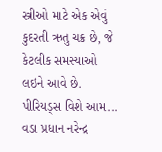સ્ત્રીઓ માટે એક એવું કુદરતી ઋતુ ચક્ર છે, જે કેટલીક સમસ્યાઓ લઇને આવે છે. પીરિયડ્સ વિશે આમ...
વડા પ્રધાન નરેન્દ્ર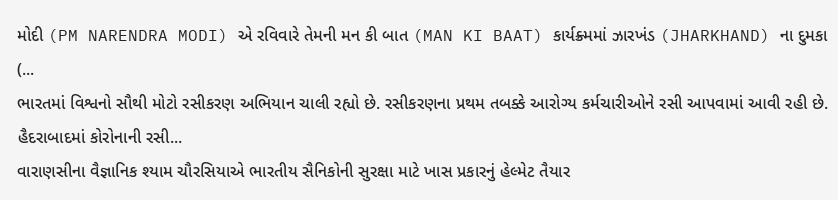મોદી (PM NARENDRA MODI) એ રવિવારે તેમની મન કી બાત (MAN KI BAAT) કાર્યક્ર્મમાં ઝારખંડ (JHARKHAND) ના દુમકા (...
ભારતમાં વિશ્વનો સૌથી મોટો રસીકરણ અભિયાન ચાલી રહ્યો છે. રસીકરણના પ્રથમ તબક્કે આરોગ્ય કર્મચારીઓને રસી આપવામાં આવી રહી છે. હૈદરાબાદમાં કોરોનાની રસી...
વારાણસીના વૈજ્ઞાનિક શ્યામ ચૌરસિયાએ ભારતીય સૈનિકોની સુરક્ષા માટે ખાસ પ્રકારનું હેલ્મેટ તૈયાર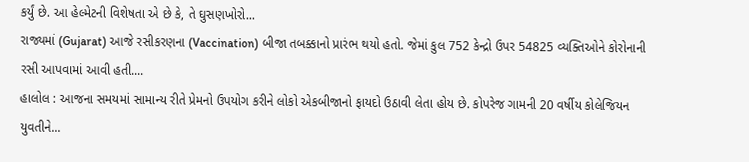કર્યું છે. આ હેલ્મેટની વિશેષતા એ છે કે, તે ઘુસણખોરો...
રાજ્યમાં (Gujarat) આજે રસીકરણના (Vaccination) બીજા તબક્કાનો પ્રારંભ થયો હતો. જેમાં કુલ 752 કેન્દ્રો ઉપર 54825 વ્યક્તિઓને કોરોનાની રસી આપવામાં આવી હતી....
હાલોલ : આજના સમયમાં સામાન્ય રીતે પ્રેમનો ઉપયોગ કરીને લોકો એકબીજાનો ફાયદો ઉઠાવી લેતા હોય છે. કોપરેજ ગામની 20 વર્ષીય કોલેજિયન યુવતીને...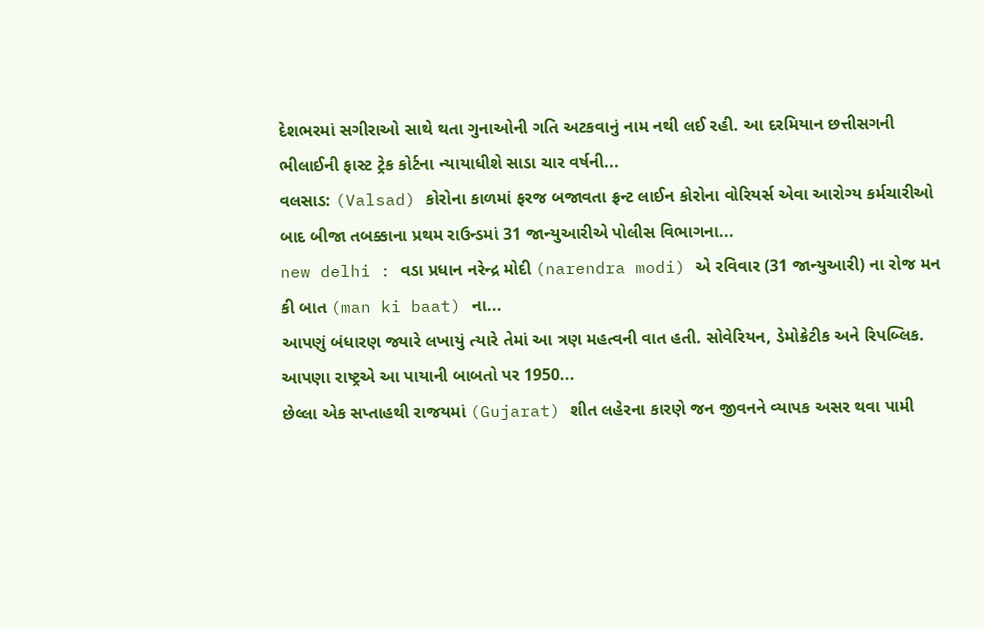દેશભરમાં સગીરાઓ સાથે થતા ગુનાઓની ગતિ અટકવાનું નામ નથી લઈ રહી. આ દરમિયાન છત્તીસગની ભીલાઈની ફાસ્ટ ટ્રેક કોર્ટના ન્યાયાધીશે સાડા ચાર વર્ષની...
વલસાડ: (Valsad) કોરોના કાળમાં ફરજ બજાવતા ફ્રન્ટ લાઈન કોરોના વોરિયર્સ એવા આરોગ્ય કર્મચારીઓ બાદ બીજા તબક્કાના પ્રથમ રાઉન્ડમાં 31 જાન્યુઆરીએ પોલીસ વિભાગના...
new delhi : વડા પ્રધાન નરેન્દ્ર મોદી (narendra modi) એ રવિવાર (31 જાન્યુઆરી) ના રોજ મન કી બાત (man ki baat) ના...
આપણું બંધારણ જ્યારે લખાયું ત્યારે તેમાં આ ત્રણ મહત્વની વાત હતી. સોવેરિયન, ડેમોક્રેટીક અને રિપબ્લિક. આપણા રાષ્ટ્રએ આ પાયાની બાબતો પર 1950...
છેલ્લા એક સપ્તાહથી રાજયમાં (Gujarat) શીત લહેરના કારણે જન જીવનને વ્યાપક અસર થવા પામી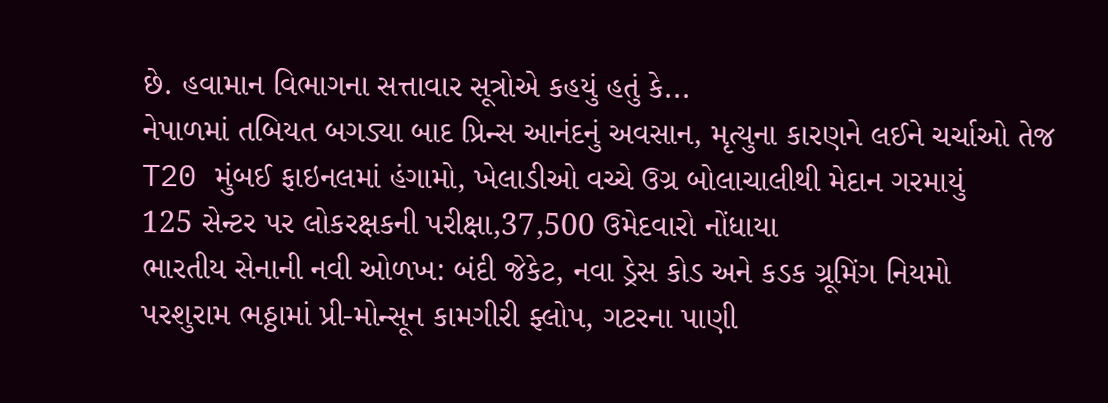છે. હવામાન વિભાગના સત્તાવાર સૂત્રોએ કહયું હતું કે...
નેપાળમાં તબિયત બગડ્યા બાદ પ્રિન્સ આનંદનું અવસાન, મૃત્યુના કારણને લઈને ચર્ચાઓ તેજ
T20 મુંબઈ ફાઇનલમાં હંગામો, ખેલાડીઓ વચ્ચે ઉગ્ર બોલાચાલીથી મેદાન ગરમાયું
125 સેન્ટર પર લોકરક્ષકની પરીક્ષા,37,500 ઉમેદવારો નોંધાયા
ભારતીય સેનાની નવી ઓળખ: બંદી જેકેટ, નવા ડ્રેસ કોડ અને કડક ગ્રૂમિંગ નિયમો
પરશુરામ ભઠ્ઠામાં પ્રી-મોન્સૂન કામગીરી ફ્લોપ, ગટરના પાણી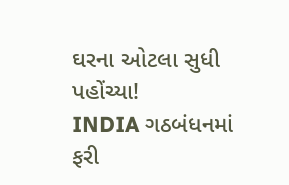ઘરના ઓટલા સુધી પહોંચ્યા!
INDIA ગઠબંધનમાં ફરી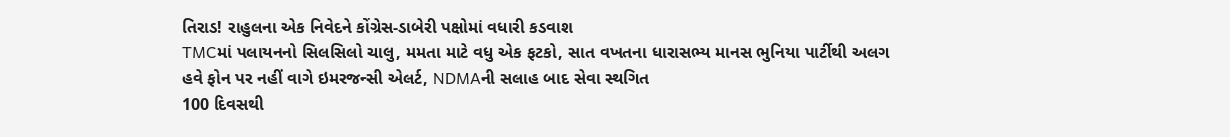તિરાડ! રાહુલના એક નિવેદને કોંગ્રેસ-ડાબેરી પક્ષોમાં વધારી કડવાશ
TMCમાં પલાયનનો સિલસિલો ચાલુ, મમતા માટે વધુ એક ફટકો, સાત વખતના ધારાસભ્ય માનસ ભુનિયા પાર્ટીથી અલગ
હવે ફોન પર નહીં વાગે ઇમરજન્સી એલર્ટ, NDMAની સલાહ બાદ સેવા સ્થગિત
100 દિવસથી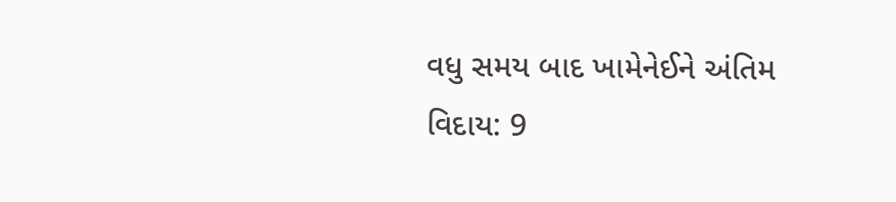વધુ સમય બાદ ખામેનેઈને અંતિમ વિદાય: 9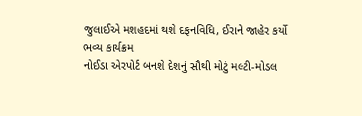જુલાઈએ મશહદમાં થશે દફનવિધિ, ઈરાને જાહેર કર્યો ભવ્ય કાર્યક્રમ
નોઈડા એરપોર્ટ બનશે દેશનું સૌથી મોટું મલ્ટી-મોડલ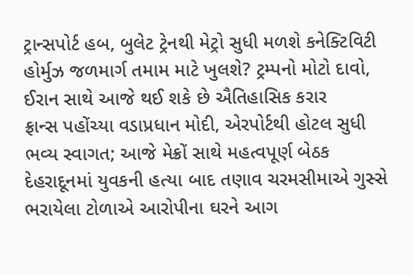ટ્રાન્સપોર્ટ હબ, બુલેટ ટ્રેનથી મેટ્રો સુધી મળશે કનેક્ટિવિટી
હોર્મુઝ જળમાર્ગ તમામ માટે ખુલશે? ટ્રમ્પનો મોટો દાવો, ઈરાન સાથે આજે થઈ શકે છે ઐતિહાસિક કરાર
ફ્રાન્સ પહોંચ્યા વડાપ્રધાન મોદી, એરપોર્ટથી હોટલ સુધી ભવ્ય સ્વાગત; આજે મેક્રોં સાથે મહત્વપૂર્ણ બેઠક
દેહરાદૂનમાં યુવકની હત્યા બાદ તણાવ ચરમસીમાએ ગુસ્સે ભરાયેલા ટોળાએ આરોપીના ઘરને આગ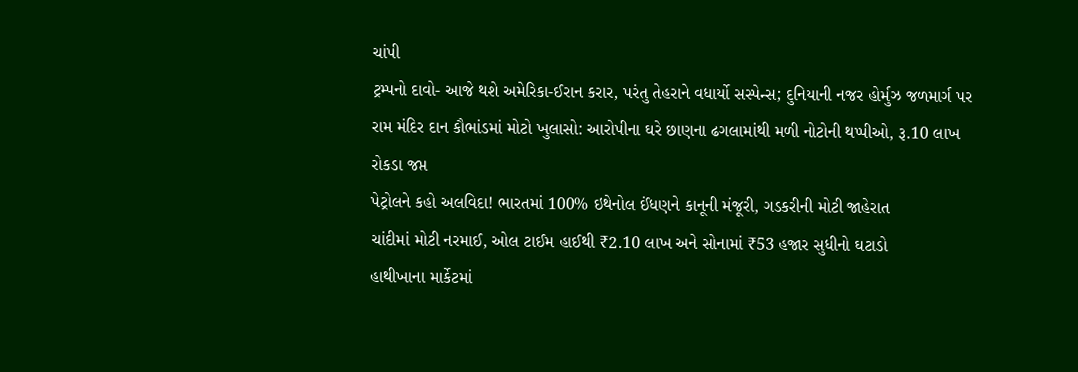ચાંપી
ટ્રમ્પનો દાવો- આજે થશે અમેરિકા-ઈરાન કરાર, પરંતુ તેહરાને વધાર્યો સસ્પેન્સ; દુનિયાની નજર હોર્મુઝ જળમાર્ગ પર
રામ મંદિર દાન કૌભાંડમાં મોટો ખુલાસો: આરોપીના ઘરે છાણના ઢગલામાંથી મળી નોટોની થપ્પીઓ, રૂ.10 લાખ રોકડા જપ્ત
પેટ્રોલને કહો અલવિદા! ભારતમાં 100% ઇથેનોલ ઈંધણને કાનૂની મંજૂરી, ગડકરીની મોટી જાહેરાત
ચાંદીમાં મોટી નરમાઈ, ઓલ ટાઈમ હાઈથી ₹2.10 લાખ અને સોનામાં ₹53 હજાર સુધીનો ઘટાડો
હાથીખાના માર્કેટમાં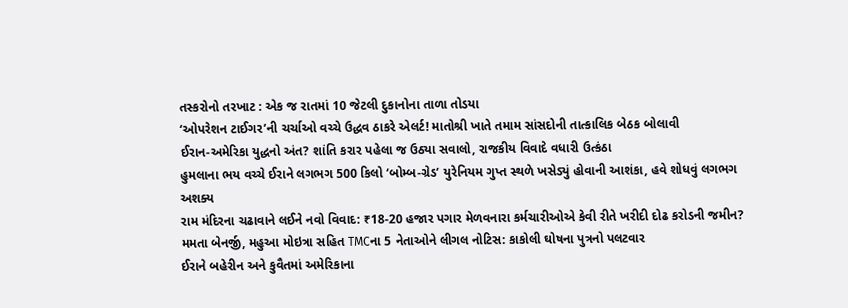તસ્કરોનો તરખાટ : એક જ રાતમાં 10 જેટલી દુકાનોના તાળા તોડયા
‘ઓપરેશન ટાઈગર’ની ચર્ચાઓ વચ્ચે ઉદ્ધવ ઠાકરે એલર્ટ! માતોશ્રી ખાતે તમામ સાંસદોની તાત્કાલિક બેઠક બોલાવી
ઈરાન-અમેરિકા યુદ્ધનો અંત? શાંતિ કરાર પહેલા જ ઉઠ્યા સવાલો, રાજકીય વિવાદે વધારી ઉત્કંઠા
હુમલાના ભય વચ્ચે ઈરાને લગભગ 500 કિલો ‘બોમ્બ-ગ્રેડ’ યુરેનિયમ ગુપ્ત સ્થળે ખસેડ્યું હોવાની આશંકા, હવે શોધવું લગભગ અશક્ય
રામ મંદિરના ચઢાવાને લઈને નવો વિવાદ: ₹18-20 હજાર પગાર મેળવનારા કર્મચારીઓએ કેવી રીતે ખરીદી દોઢ કરોડની જમીન?
મમતા બેનર્જી, મહુઆ મોઇત્રા સહિત TMCના 5 નેતાઓને લીગલ નોટિસ: કાકોલી ઘોષના પુત્રનો પલટવાર
ઈરાને બહેરીન અને કુવૈતમાં અમેરિકાના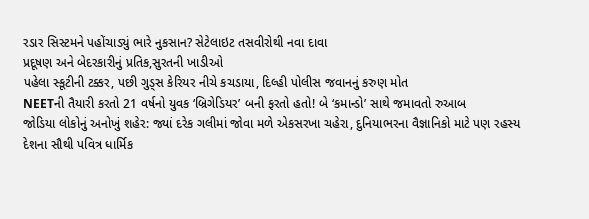રડાર સિસ્ટમને પહોંચાડ્યું ભારે નુકસાન? સેટેલાઇટ તસવીરોથી નવા દાવા
પ્રદૂષણ અને બેદરકારીનું પ્રતિક,સુરતની ખાડીઓ
પહેલા સ્કૂટીની ટક્કર, પછી ગુડ્સ કેરિયર નીચે કચડાયા, દિલ્હી પોલીસ જવાનનું કરુણ મોત
NEETની તૈયારી કરતો 21 વર્ષનો યુવક ‘બ્રિગેડિયર’ બની ફરતો હતો! બે ‘કમાન્ડો’ સાથે જમાવતો રુઆબ
જોડિયા લોકોનું અનોખું શહેર: જ્યાં દરેક ગલીમાં જોવા મળે એકસરખા ચહેરા, દુનિયાભરના વૈજ્ઞાનિકો માટે પણ રહસ્ય
દેશના સૌથી પવિત્ર ધાર્મિક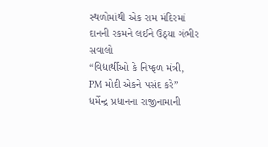સ્થળોમાંથી એક રામ મંદિરમાં દાનની રકમને લઈને ઉઠ્યા ગંભીર સવાલો
“વિદ્યાર્થીઓ કે નિષ્ફળ મંત્રી, PM મોદી એકને પસંદ કરે” ધર્મેન્દ્ર પ્રધાનના રાજીનામાની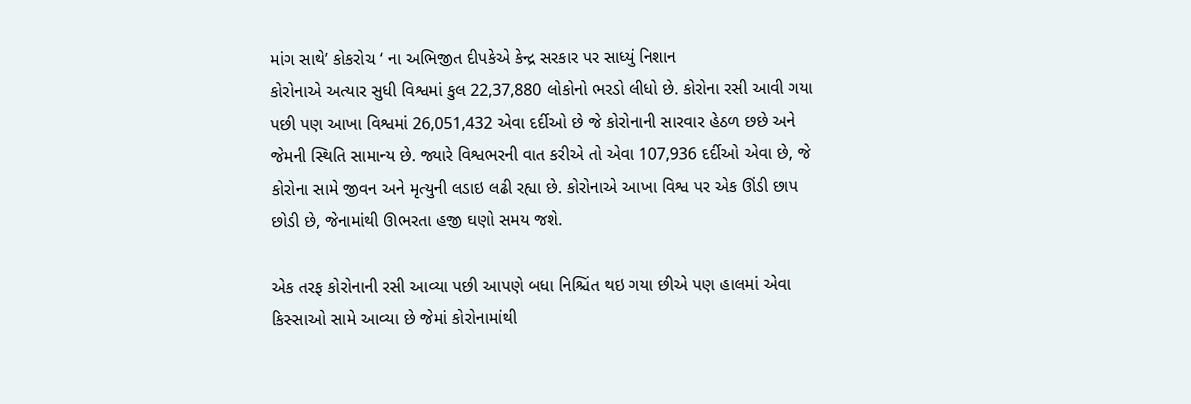માંગ સાથે’ કોકરોચ ‘ ના અભિજીત દીપકેએ કેન્દ્ર સરકાર પર સાધ્યું નિશાન
કોરોનાએ અત્યાર સુધી વિશ્વમાં કુલ 22,37,880 લોકોનો ભરડો લીધો છે. કોરોના રસી આવી ગયા પછી પણ આખા વિશ્વમાં 26,051,432 એવા દર્દીઓ છે જે કોરોનાની સારવાર હેઠળ છછે અને જેમની સ્થિતિ સામાન્ય છે. જ્યારે વિશ્વભરની વાત કરીએ તો એવા 107,936 દર્દીઓ એવા છે, જે કોરોના સામે જીવન અને મૃત્યુની લડાઇ લઢી રહ્યા છે. કોરોનાએ આખા વિશ્વ પર એક ઊંડી છાપ છોડી છે, જેનામાંથી ઊભરતા હજી ઘણો સમય જશે.

એક તરફ કોરોનાની રસી આવ્યા પછી આપણે બધા નિશ્ચિંત થઇ ગયા છીએ પણ હાલમાં એવા કિસ્સાઓ સામે આવ્યા છે જેમાં કોરોનામાંથી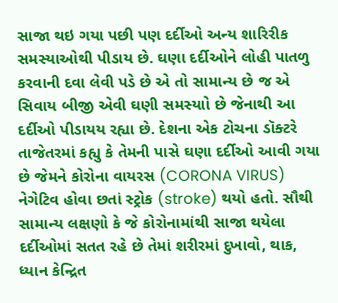સાજા થઇ ગયા પછી પણ દર્દીઓ અન્ય શારિરીક સમસ્યાઓથી પીડાય છે. ઘણા દર્દીઓને લોહી પાતળુ કરવાની દવા લેવી પડે છે એ તો સામાન્ય છે જ એ સિવાય બીજી એવી ઘણી સમસ્યાો છે જેનાથી આ દર્દીઓ પીડાયય રહ્યા છે. દેશના એક ટોચના ડૉક્ટરે તાજેતરમાં કહ્યુ કે તેમની પાસે ઘણા દર્દીઓ આવી ગયા છે જેમને કોરોના વાયરસ (CORONA VIRUS) નેગેટિવ હોવા છતાં સ્ટ્રોક (stroke) થયો હતો. સૌથી સામાન્ય લક્ષણો કે જે કોરોનામાંથી સાજા થયેલા દર્દીઓમાં સતત રહે છે તેમાં શરીરમાં દુખાવો, થાક, ધ્યાન કેન્દ્રિત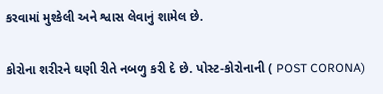કરવામાં મુશ્કેલી અને શ્વાસ લેવાનું શામેલ છે.

કોરોના શરીરને ઘણી રીતે નબળુ કરી દે છે. પોસ્ટ-કોરોનાની ( POST CORONA)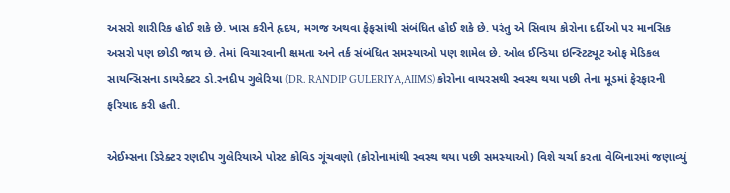અસરો શારીરિક હોઈ શકે છે. ખાસ કરીને હૃદય, મગજ અથવા ફેફસાંથી સંબંધિત હોઈ શકે છે. પરંતુ એ સિવાય કોરોના દર્દીઓ પર માનસિક અસરો પણ છોડી જાય છે. તેમાં વિચારવાની ક્ષમતા અને તર્ક સંબંધિત સમસ્યાઓ પણ શામેલ છે. ઓલ ઈન્ડિયા ઇન્સ્ટિટ્યૂટ ઓફ મેડિકલ સાયન્સિસના ડાયરેક્ટર ડો.રનદીપ ગુલેરિયા (DR. RANDIP GULERIYA,AIIMS) કોરોના વાયરસથી સ્વસ્થ થયા પછી તેના મૂડમાં ફેરફારની ફરિયાદ કરી હતી.

એઈમ્સના ડિરેક્ટર રણદીપ ગુલેરિયાએ પોસ્ટ કોવિડ ગૂંચવણો (કોરોનામાંથી સ્વસ્થ થયા પછી સમસ્યાઓ) વિશે ચર્ચા કરતા વેબિનારમાં જણાવ્યું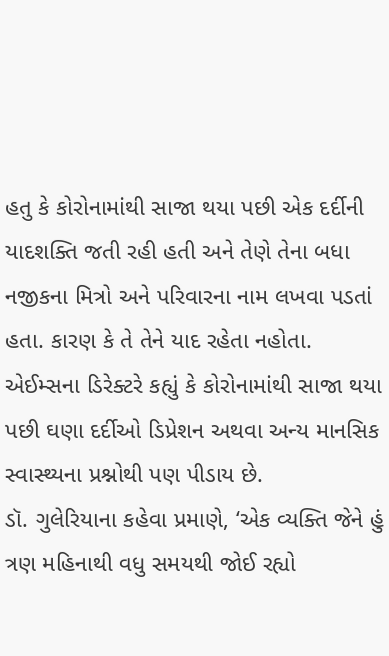હતુ કે કોરોનામાંથી સાજા થયા પછી એક દર્દીની યાદશક્તિ જતી રહી હતી અને તેણે તેના બધા નજીકના મિત્રો અને પરિવારના નામ લખવા પડતાં હતા. કારણ કે તે તેને યાદ રહેતા નહોતા. એઈમ્સના ડિરેક્ટરે કહ્યું કે કોરોનામાંથી સાજા થયા પછી ઘણા દર્દીઓ ડિપ્રેશન અથવા અન્ય માનસિક સ્વાસ્થ્યના પ્રશ્નોથી પણ પીડાય છે.
ડૉ. ગુલેરિયાના કહેવા પ્રમાણે, ‘એક વ્યક્તિ જેને હું ત્રણ મહિનાથી વધુ સમયથી જોઈ રહ્યો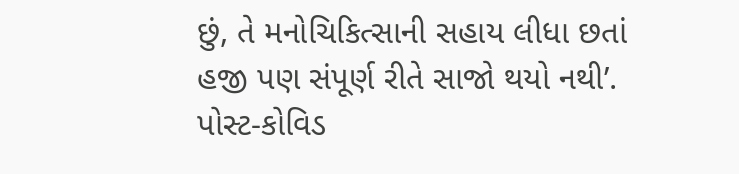છું, તે મનોચિકિત્સાની સહાય લીધા છતાં હજી પણ સંપૂર્ણ રીતે સાજો થયો નથી’. પોસ્ટ-કોવિડ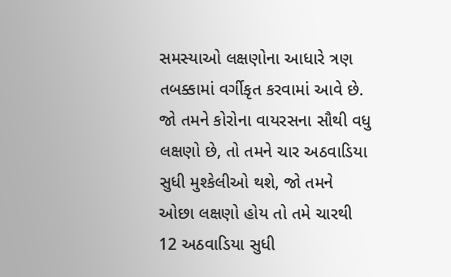સમસ્યાઓ લક્ષણોના આધારે ત્રણ તબક્કામાં વર્ગીકૃત કરવામાં આવે છે. જો તમને કોરોના વાયરસના સૌથી વધુ લક્ષણો છે, તો તમને ચાર અઠવાડિયા સુધી મુશ્કેલીઓ થશે, જો તમને ઓછા લક્ષણો હોય તો તમે ચારથી 12 અઠવાડિયા સુધી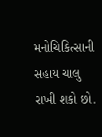મનોચિકિત્સાની સહાય ચાલુ રાખી શકો છો.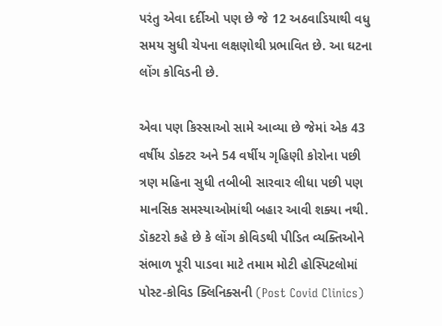પરંતુ એવા દર્દીઓ પણ છે જે 12 અઠવાડિયાથી વધુ સમય સુધી ચેપના લક્ષણોથી પ્રભાવિત છે. આ ઘટના લોંગ કોવિડની છે.

એવા પણ કિસ્સાઓ સામે આવ્યા છે જેમાં એક 43 વર્ષીય ડોક્ટર અને 54 વર્ષીય ગૃહિણી કોરોના પછી ત્રણ મહિના સુધી તબીબી સારવાર લીધા પછી પણ માનસિક સમસ્યાઓમાંથી બહાર આવી શક્યા નથી. ડૉકટરો કહે છે કે લોંગ કોવિડથી પીડિત વ્યક્તિઓને સંભાળ પૂરી પાડવા માટે તમામ મોટી હોસ્પિટલોમાં પોસ્ટ-કોવિડ ક્લિનિક્સની (Post Covid Clinics)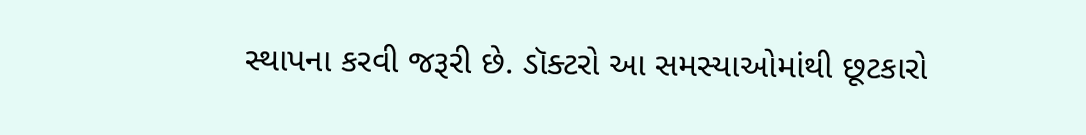સ્થાપના કરવી જરૂરી છે. ડૉક્ટરો આ સમસ્યાઓમાંથી છૂટકારો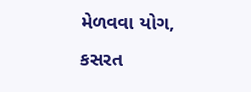મેળવવા યોગ, કસરત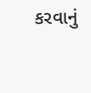કરવાનું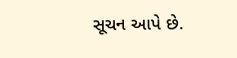સૂચન આપે છે.